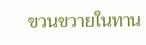ขวนขวายในทาน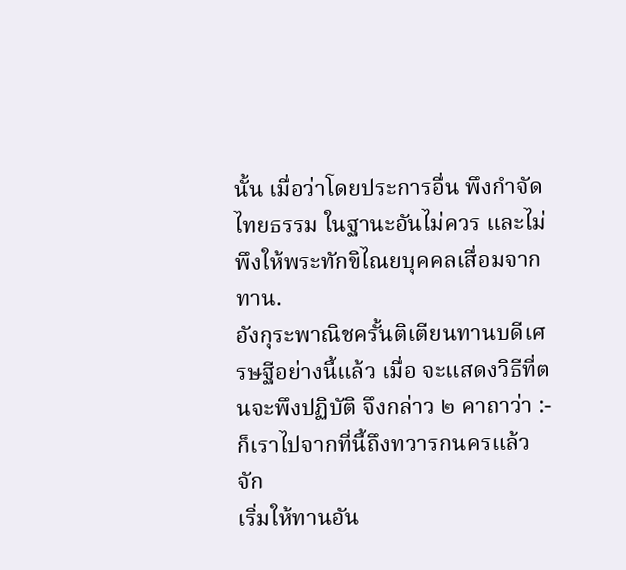นั้น เมื่อว่าโดยประการอื่น พึงกำจัดไทยธรรม ในฐานะอันไม่ควร และไม่พึงให้พระทักขิไณยบุคคลเสื่อมจากทาน.
อังกุระพาณิชครั้นติเตียนทานบดีเศรษฐีอย่างนี้แล้ว เมื่อ จะแสดงวิธีที่ตนจะพึงปฏิบัติ จึงกล่าว ๒ คาถาว่า :-
ก็เราไปจากที่นี้ถึงทวารกนครแล้ว จัก
เริ่มให้ทานอัน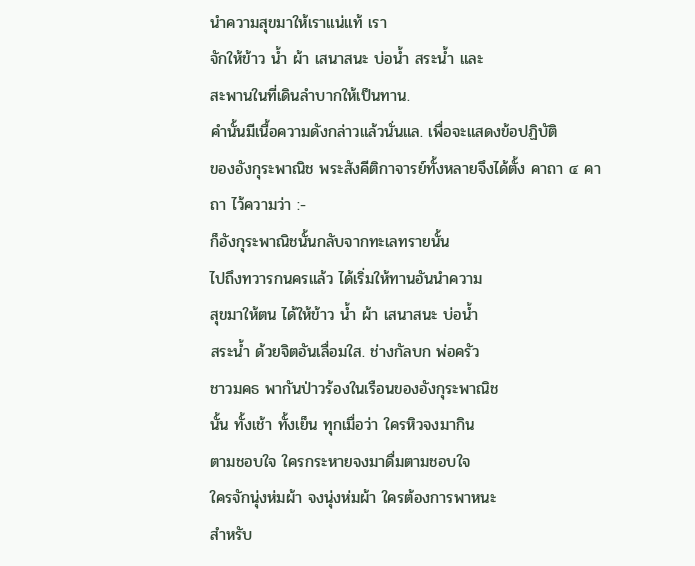นำความสุขมาให้เราแน่แท้ เรา
จักให้ข้าว น้ำ ผ้า เสนาสนะ บ่อน้ำ สระน้ำ และ
สะพานในที่เดินลำบากให้เป็นทาน.
คำนั้นมีเนื้อความดังกล่าวแล้วนั่นแล. เพื่อจะแสดงข้อปฏิบัติ
ของอังกุระพาณิช พระสังคีติกาจารย์ทั้งหลายจึงได้ตั้ง คาถา ๔ คาถา ไว้ความว่า :-
ก็อังกุระพาณิชนั้นกลับจากทะเลทรายนั้น
ไปถึงทวารกนครแล้ว ได้เริ่มให้ทานอันนำความ
สุขมาให้ตน ได้ให้ข้าว น้ำ ผ้า เสนาสนะ บ่อน้ำ
สระน้ำ ด้วยจิตอันเลื่อมใส. ช่างกัลบก พ่อครัว
ชาวมคธ พากันป่าวร้องในเรือนของอังกุระพาณิช
นั้น ทั้งเช้า ทั้งเย็น ทุกเมื่อว่า ใครหิวจงมากิน
ตามชอบใจ ใครกระหายจงมาดื่มตามชอบใจ
ใครจักนุ่งห่มผ้า จงนุ่งห่มผ้า ใครต้องการพาหนะ
สำหรับ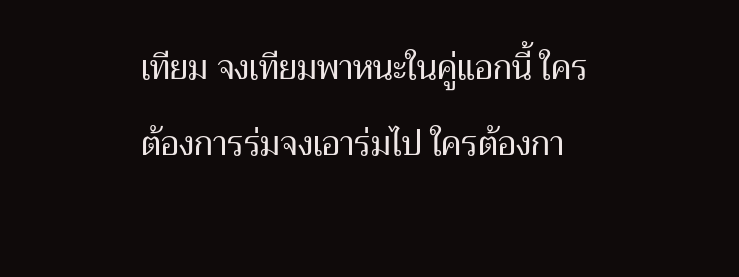เทียม จงเทียมพาหนะในคู่แอกนี้ ใคร
ต้องการร่มจงเอาร่มไป ใครต้องกา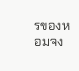รของหอมจง